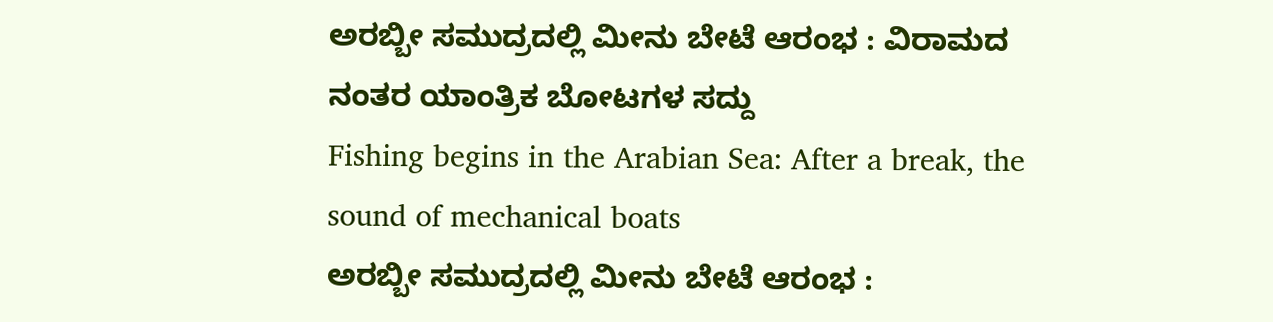ಅರಬ್ಬೀ ಸಮುದ್ರದಲ್ಲಿ ಮೀನು ಬೇಟೆ ಆರಂಭ : ವಿರಾಮದ ನಂತರ ಯಾಂತ್ರಿಕ ಬೋಟಗಳ ಸದ್ದು
Fishing begins in the Arabian Sea: After a break, the sound of mechanical boats
ಅರಬ್ಬೀ ಸಮುದ್ರದಲ್ಲಿ ಮೀನು ಬೇಟೆ ಆರಂಭ :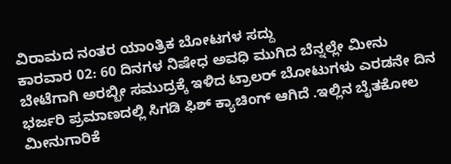ವಿರಾಮದ ನಂತರ ಯಾಂತ್ರಿಕ ಬೋಟಗಳ ಸದ್ದು
ಕಾರವಾರ 02: 60 ದಿನಗಳ ನಿಷೇಧ ಅವಧಿ ಮುಗಿದ ಬೆನ್ನಲ್ಲೇ ಮೀನು ಬೇಟೆಗಾಗಿ ಅರಬ್ಬೀ ಸಮುದ್ರಕ್ಕೆ ಇಳಿದ ಟ್ರಾಲರ್ ಬೋಟುಗಳು ಎರಡನೇ ದಿನ ಭರ್ಜರಿ ಪ್ರಮಾಣದಲ್ಲಿ ಸಿಗಡಿ ಫಿಶ್ ಕ್ಯಾಚಿಂಗ್ ಆಗಿದೆ .ಇಲ್ಲಿನ ಬೈತಕೋಲ ಮೀನುಗಾರಿಕೆ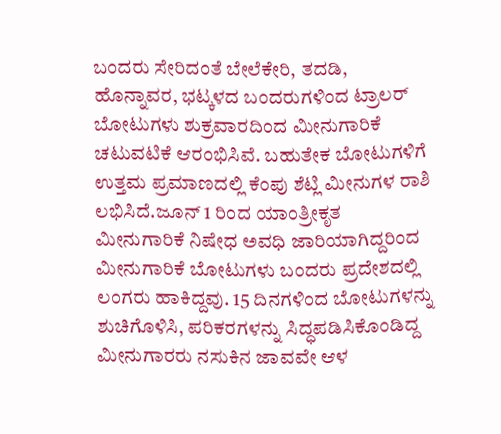ಬಂದರು ಸೇರಿದಂತೆ ಬೇಲೆಕೇರಿ, ತದಡಿ, ಹೊನ್ನಾವರ, ಭಟ್ಕಳದ ಬಂದರುಗಳಿಂದ ಟ್ರಾಲರ್ ಬೋಟುಗಳು ಶುಕ್ರವಾರದಿಂದ ಮೀನುಗಾರಿಕೆ ಚಟುವಟಿಕೆ ಆರಂಭಿಸಿವೆ. ಬಹುತೇಕ ಬೋಟುಗಳಿಗೆ ಉತ್ತಮ ಪ್ರಮಾಣದಲ್ಲಿ ಕೆಂಪು ಶೆಟ್ಲಿ ಮೀನುಗಳ ರಾಶಿ ಲಭಿಸಿದೆ.ಜೂನ್ 1 ರಿಂದ ಯಾಂತ್ರೀಕೃತ ಮೀನುಗಾರಿಕೆ ನಿಷೇಧ ಅವಧಿ ಜಾರಿಯಾಗಿದ್ದರಿಂದ ಮೀನುಗಾರಿಕೆ ಬೋಟುಗಳು ಬಂದರು ಪ್ರದೇಶದಲ್ಲಿ ಲಂಗರು ಹಾಕಿದ್ದವು. 15 ದಿನಗಳಿಂದ ಬೋಟುಗಳನ್ನು ಶುಚಿಗೊಳಿಸಿ, ಪರಿಕರಗಳನ್ನು ಸಿದ್ಧಪಡಿಸಿಕೊಂಡಿದ್ದ ಮೀನುಗಾರರು ನಸುಕಿನ ಜಾವವೇ ಆಳ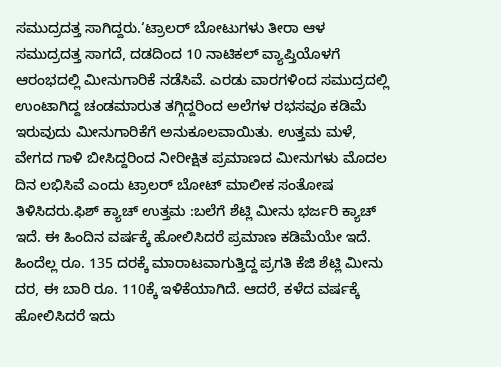ಸಮುದ್ರದತ್ತ ಸಾಗಿದ್ದರು.‘ಟ್ರಾಲರ್ ಬೋಟುಗಳು ತೀರಾ ಆಳ ಸಮುದ್ರದತ್ತ ಸಾಗದೆ, ದಡದಿಂದ 10 ನಾಟಿಕಲ್ ವ್ಯಾಪ್ತಿಯೊಳಗೆ ಆರಂಭದಲ್ಲಿ ಮೀನುಗಾರಿಕೆ ನಡೆಸಿವೆ. ಎರಡು ವಾರಗಳಿಂದ ಸಮುದ್ರದಲ್ಲಿ ಉಂಟಾಗಿದ್ದ ಚಂಡಮಾರುತ ತಗ್ಗಿದ್ದರಿಂದ ಅಲೆಗಳ ರಭಸವೂ ಕಡಿಮೆ ಇರುವುದು ಮೀನುಗಾರಿಕೆಗೆ ಅನುಕೂಲವಾಯಿತು. ಉತ್ತಮ ಮಳೆ, ವೇಗದ ಗಾಳಿ ಬೀಸಿದ್ದರಿಂದ ನೀರೀಕ್ಷಿತ ಪ್ರಮಾಣದ ಮೀನುಗಳು ಮೊದಲ ದಿನ ಲಭಿಸಿವೆ ಎಂದು ಟ್ರಾಲರ್ ಬೋಟ್ ಮಾಲೀಕ ಸಂತೋಷ ತಿಳಿಸಿದರು.ಫಿಶ್ ಕ್ಯಾಚ್ ಉತ್ತಮ :ಬಲೆಗೆ ಶೆಟ್ಲಿ ಮೀನು ಭರ್ಜರಿ ಕ್ಯಾಚ್ ಇದೆ. ಈ ಹಿಂದಿನ ವರ್ಷಕ್ಕೆ ಹೋಲಿಸಿದರೆ ಪ್ರಮಾಣ ಕಡಿಮೆಯೇ ಇದೆ. ಹಿಂದೆಲ್ಲ ರೂ. 135 ದರಕ್ಕೆ ಮಾರಾಟವಾಗುತ್ತಿದ್ದ ಪ್ರಗತಿ ಕೆಜಿ ಶೆಟ್ಲಿ ಮೀನು ದರ, ಈ ಬಾರಿ ರೂ. 110ಕ್ಕೆ ಇಳಿಕೆಯಾಗಿದೆ. ಆದರೆ, ಕಳೆದ ವರ್ಷಕ್ಕೆ ಹೋಲಿಸಿದರೆ ಇದು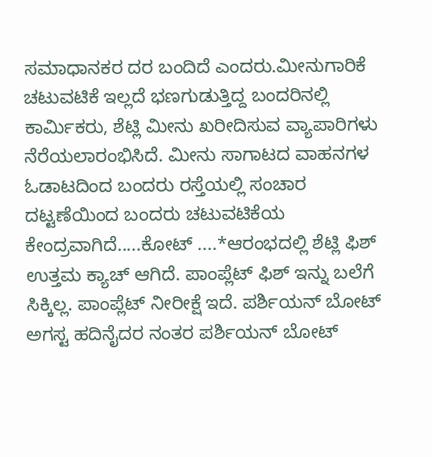ಸಮಾಧಾನಕರ ದರ ಬಂದಿದೆ ಎಂದರು.ಮೀನುಗಾರಿಕೆ ಚಟುವಟಿಕೆ ಇಲ್ಲದೆ ಭಣಗುಡುತ್ತಿದ್ದ ಬಂದರಿನಲ್ಲಿ ಕಾರ್ಮಿಕರು, ಶೆಟ್ಲಿ ಮೀನು ಖರೀದಿಸುವ ವ್ಯಾಪಾರಿಗಳು ನೆರೆಯಲಾರಂಭಿಸಿದೆ. ಮೀನು ಸಾಗಾಟದ ವಾಹನಗಳ ಓಡಾಟದಿಂದ ಬಂದರು ರಸ್ತೆಯಲ್ಲಿ ಸಂಚಾರ ದಟ್ಟಣೆಯಿಂದ ಬಂದರು ಚಟುವಟಿಕೆಯ ಕೇಂದ್ರವಾಗಿದೆ.....ಕೋಟ್ ....*ಆರಂಭದಲ್ಲಿ ಶೆಟ್ಲಿ ಫಿಶ್ ಉತ್ತಮ ಕ್ಯಾಚ್ ಆಗಿದೆ. ಪಾಂಪ್ಲೆಟ್ ಫಿಶ್ ಇನ್ನು ಬಲೆಗೆ ಸಿಕ್ಕಿಲ್ಲ. ಪಾಂಪ್ಲೆಟ್ ನೀರೀಕ್ಷೆ ಇದೆ. ಪರ್ಶಿಯನ್ ಬೋಟ್ ಅಗಸ್ಟ ಹದಿನೈದರ ನಂತರ ಪರ್ಶಿಯನ್ ಬೋಟ್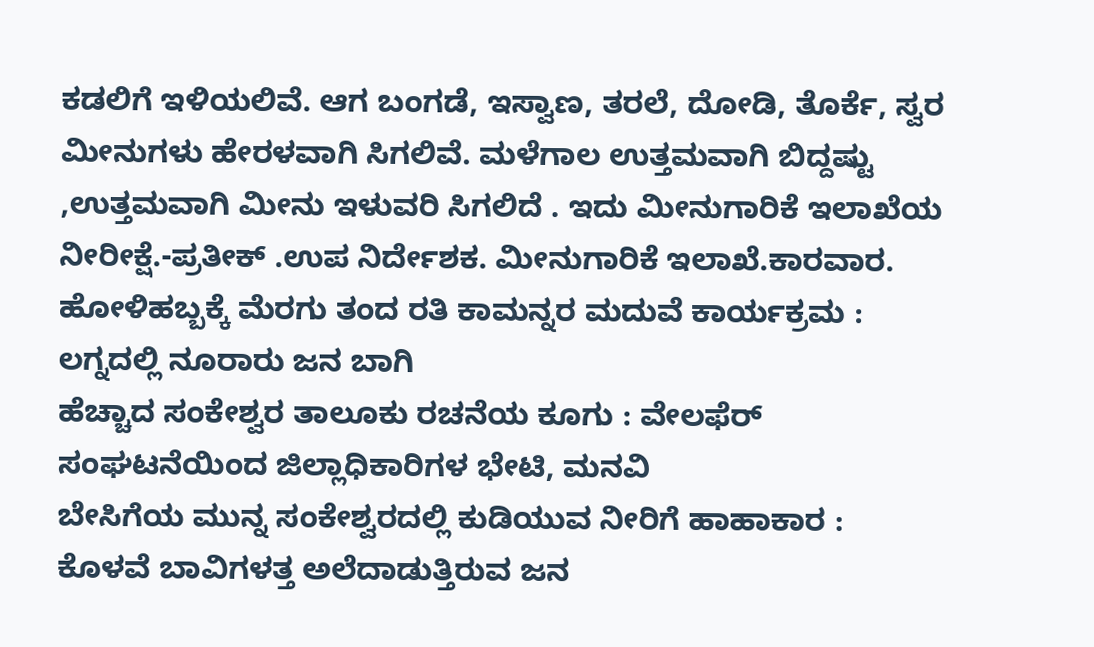ಕಡಲಿಗೆ ಇಳಿಯಲಿವೆ. ಆಗ ಬಂಗಡೆ, ಇಸ್ವಾಣ, ತರಲೆ, ದೋಡಿ, ತೊರ್ಕೆ, ಸ್ವರ ಮೀನುಗಳು ಹೇರಳವಾಗಿ ಸಿಗಲಿವೆ. ಮಳೆಗಾಲ ಉತ್ತಮವಾಗಿ ಬಿದ್ದಷ್ಟು ,ಉತ್ತಮವಾಗಿ ಮೀನು ಇಳುವರಿ ಸಿಗಲಿದೆ . ಇದು ಮೀನುಗಾರಿಕೆ ಇಲಾಖೆಯ ನೀರೀಕ್ಷೆ.-ಪ್ರತೀಕ್ .ಉಪ ನಿರ್ದೇಶಕ. ಮೀನುಗಾರಿಕೆ ಇಲಾಖೆ.ಕಾರವಾರ.
ಹೋಳಿಹಬ್ಬಕ್ಕೆ ಮೆರಗು ತಂದ ರತಿ ಕಾಮನ್ನರ ಮದುವೆ ಕಾರ್ಯಕ್ರಮ : ಲಗ್ನದಲ್ಲಿ ನೂರಾರು ಜನ ಬಾಗಿ
ಹೆಚ್ಚಾದ ಸಂಕೇಶ್ವರ ತಾಲೂಕು ರಚನೆಯ ಕೂಗು : ವೇಲಫೆರ್ ಸಂಘಟನೆಯಿಂದ ಜಿಲ್ಲಾಧಿಕಾರಿಗಳ ಭೇಟಿ, ಮನವಿ
ಬೇಸಿಗೆಯ ಮುನ್ನ ಸಂಕೇಶ್ವರದಲ್ಲಿ ಕುಡಿಯುವ ನೀರಿಗೆ ಹಾಹಾಕಾರ : ಕೊಳವೆ ಬಾವಿಗಳತ್ತ ಅಲೆದಾಡುತ್ತಿರುವ ಜನ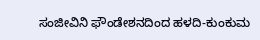ಸಂಜೀವಿನಿ ಫೌಂಡೇಶನದಿಂದ ಹಳದಿ-ಕುಂಕುಮ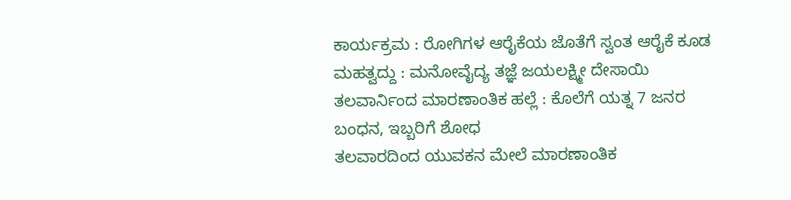ಕಾರ್ಯಕ್ರಮ : ರೋಗಿಗಳ ಆರೈಕೆಯ ಜೊತೆಗೆ ಸ್ವಂತ ಆರೈಕೆ ಕೂಡ ಮಹತ್ವದ್ದು : ಮನೋವೈದ್ಯ ತಜ್ಞೆ ಜಯಲಕ್ಷ್ಮೀ ದೇಸಾಯಿ
ತಲವಾರ್ನಿಂದ ಮಾರಣಾಂತಿಕ ಹಲ್ಲೆ : ಕೊಲೆಗೆ ಯತ್ನ 7 ಜನರ ಬಂಧನ, ಇಬ್ಬರಿಗೆ ಶೋಧ
ತಲವಾರದಿಂದ ಯುವಕನ ಮೇಲೆ ಮಾರಣಾಂತಿಕ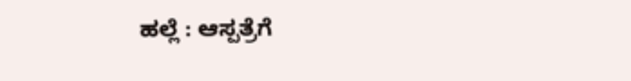ಹಲ್ಲೆ : ಆಸ್ಪತ್ರೆಗೆ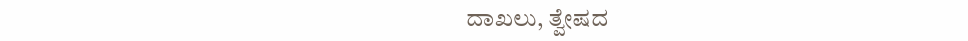ದಾಖಲು, ತ್ವೇಷದ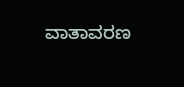ವಾತಾವರಣ